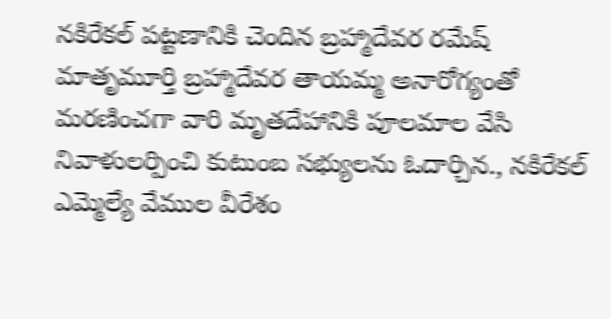నకిరేకల్ పట్టణానికి చెందిన బ్రహ్మాదేవర రమేష్ మాతృమూర్తి బ్రహ్మాదేవర తాయమ్మ అనారోగ్యంతో మరణించగా వారి మృతదేహానికి పూలమాల వేసి నివాళులర్పించి కుటుంబ సభ్యులను ఓదార్చిన., నకిరేకల్ ఎమ్మెల్యే వేముల వీరేశం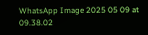WhatsApp Image 2025 05 09 at 09.38.02